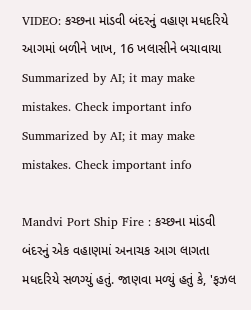VIDEO: કચ્છના માંડવી બંદરનું વહાણ મધદરિયે આગમાં બળીને ખાખ, 16 ખલાસીને બચાવાયા
Summarized by AI; it may make mistakes. Check important info
Summarized by AI; it may make mistakes. Check important info

Mandvi Port Ship Fire : કચ્છના માંડવી બંદરનું એક વહાણમાં અનાચક આગ લાગતા મધદરિયે સળગ્યું હતું. જાણવા મળ્યું હતું કે, 'ફઝલ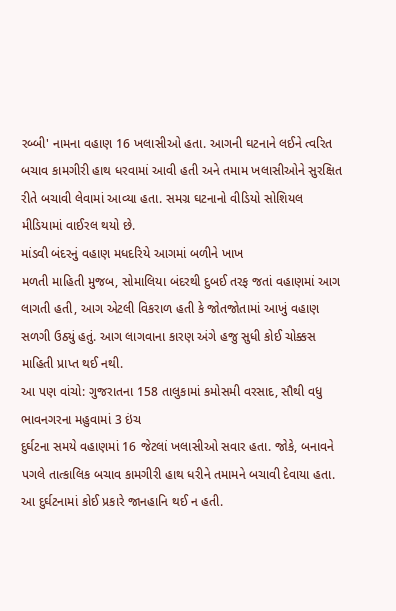રબ્બી' નામના વહાણ 16 ખલાસીઓ હતા. આગની ઘટનાને લઈને ત્વરિત બચાવ કામગીરી હાથ ધરવામાં આવી હતી અને તમામ ખલાસીઓને સુરક્ષિત રીતે બચાવી લેવામાં આવ્યા હતા. સમગ્ર ઘટનાનો વીડિયો સોશિયલ મીડિયામાં વાઈરલ થયો છે.
માંડવી બંદરનું વહાણ મધદરિયે આગમાં બળીને ખાખ
મળતી માહિતી મુજબ, સોમાલિયા બંદરથી દુબઈ તરફ જતાં વહાણમાં આગ લાગતી હતી, આગ એટલી વિકરાળ હતી કે જોતજોતામાં આખું વહાણ સળગી ઉઠ્યું હતું. આગ લાગવાના કારણ અંગે હજુ સુધી કોઈ ચોક્કસ માહિતી પ્રાપ્ત થઈ નથી.
આ પણ વાંચો: ગુજરાતના 158 તાલુકામાં કમોસમી વરસાદ, સૌથી વધુ ભાવનગરના મહુવામાં 3 ઇંચ
દુર્ઘટના સમયે વહાણમાં 16 જેટલાં ખલાસીઓ સવાર હતા. જોકે, બનાવને પગલે તાત્કાલિક બચાવ કામગીરી હાથ ધરીને તમામને બચાવી દેવાયા હતા. આ દુર્ઘટનામાં કોઈ પ્રકારે જાનહાનિ થઈ ન હતી.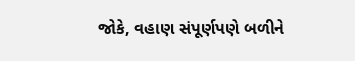જોકે, વહાણ સંપૂર્ણપણે બળીને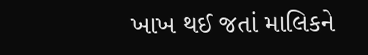ખાખ થઈ જતાં માલિકને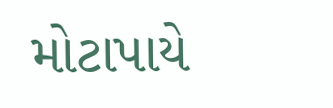મોટાપાયે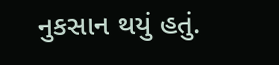નુકસાન થયું હતું.